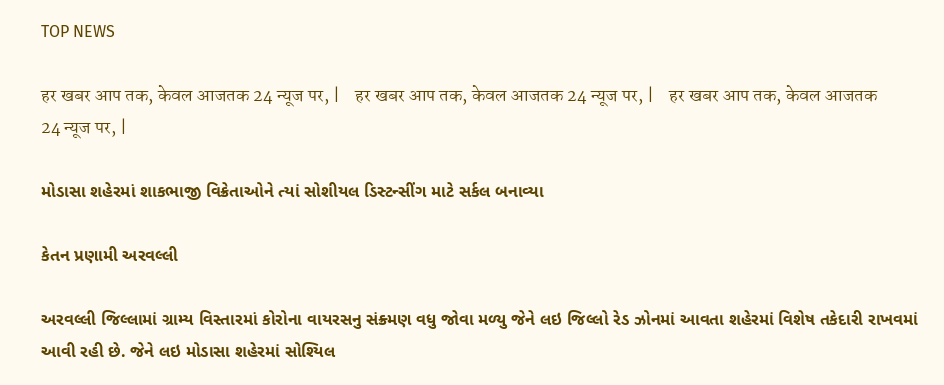TOP NEWS

हर खबर आप तक, केवल आजतक 24 न्यूज पर, |    हर खबर आप तक, केवल आजतक 24 न्यूज पर, |    हर खबर आप तक, केवल आजतक 24 न्यूज पर, |

મોડાસા શહેરમાં શાકભાજી વિક્રેતાઓને ત્યાં સોશીયલ ડિસ્ટન્સીંગ માટે સર્કલ બનાવ્યા

કેતન પ્રણામી અરવલ્લી

અરવલ્લી જિલ્લામાં ગ્રામ્ય વિસ્તારમાં કોરોના વાયરસનુ સંક્ર્મણ વધુ જોવા મળ્યુ જેને લઇ જિલ્લો રેડ ઝોનમાં આવતા શહેરમાં વિશેષ તકેદારી રાખવમાં આવી રહી છે. જેને લઇ મોડાસા શહેરમાં સોશ્યિલ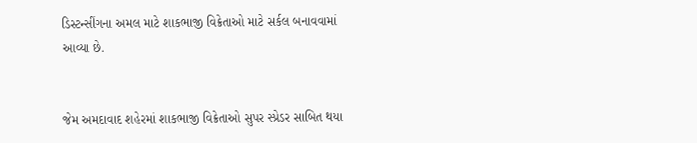ડિસ્ટન્સીંગના અમલ માટે શાકભાજી વિક્રેતાઓ માટે સર્કલ બનાવવામાં આવ્યા છે.


જેમ અમદાવાદ શહેરમાં શાકભાજી વિક્રેતાઓ સુપર સ્પ્રેડર સાબિત થયા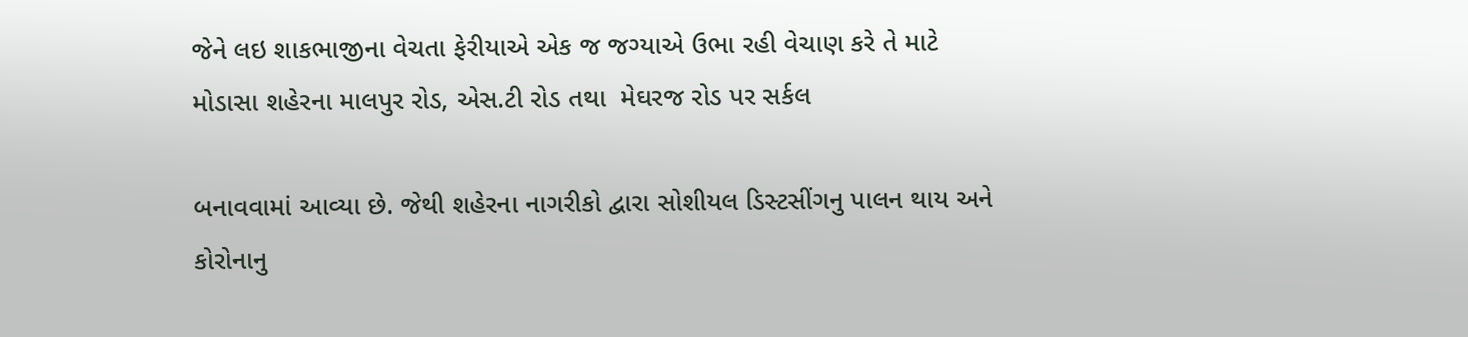જેને લઇ શાકભાજીના વેચતા ફેરીયાએ એક જ જગ્યાએ ઉભા રહી વેચાણ કરે તે માટે મોડાસા શહેરના માલપુર રોડ, એસ.ટી રોડ તથા  મેઘરજ રોડ પર સર્કલ

બનાવવામાં આવ્યા છે. જેથી શહેરના નાગરીકો દ્વારા સોશીયલ ડિસ્ટસીંગનુ પાલન થાય અને કોરોનાનુ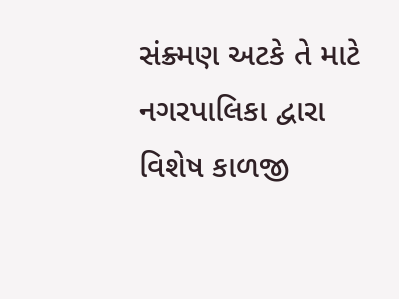સંક્ર્મણ અટકે તે માટે નગરપાલિકા દ્વારા વિશેષ કાળજી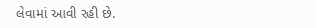લેવામાં આવી રહી છે.